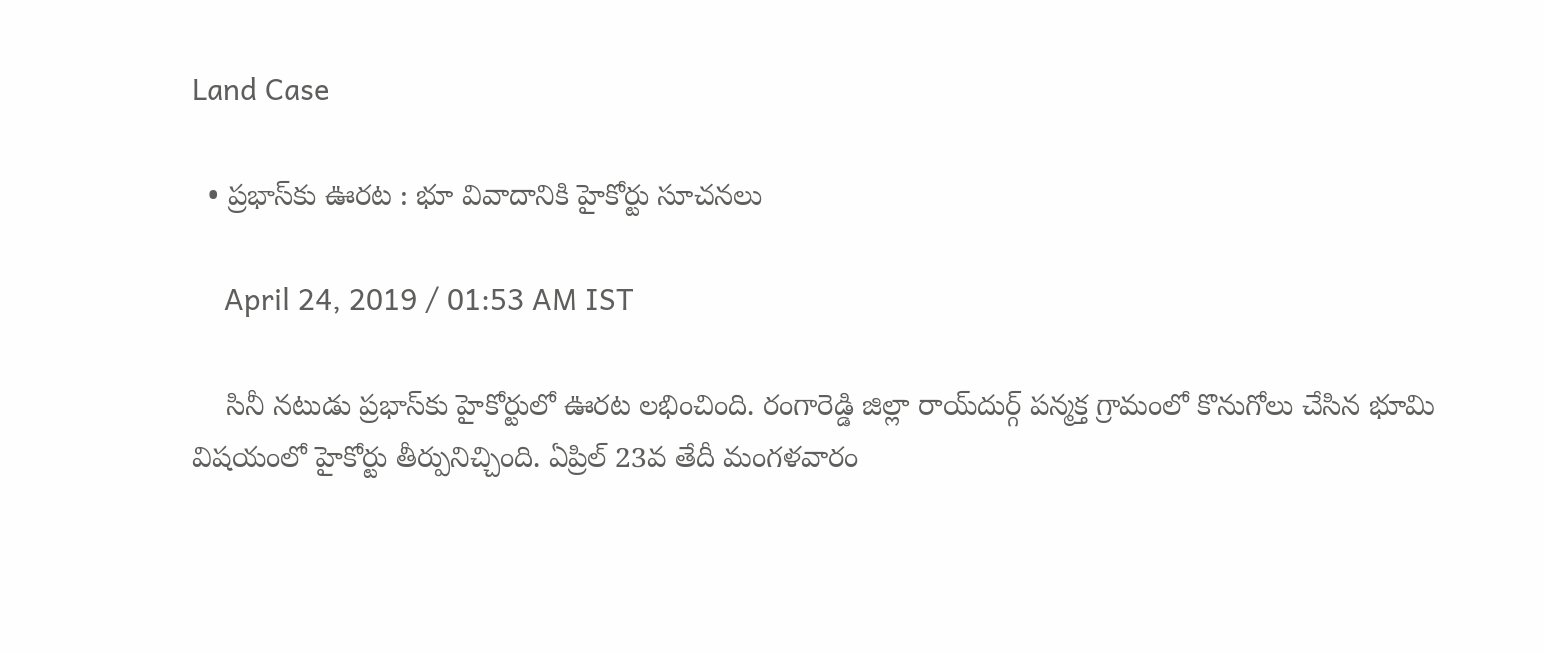Land Case

  • ప్రభాస్‌కు ఊరట : భూ వివాదానికి హైకోర్టు సూచనలు

    April 24, 2019 / 01:53 AM IST

    సినీ నటుడు ప్రభాస్‌కు హైకోర్టులో ఊరట లభించింది. రంగారెడ్డి జిల్లా రాయ్‌దుర్గ్ పన్మక్త గ్రామంలో కొనుగోలు చేసిన భూమి విషయంలో హైకోర్టు తీర్పునిచ్చింది. ఏప్రిల్ 23వ తేదీ మంగళవారం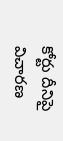కోర్టు దీనిపై విచారణ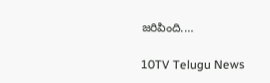జరిపింది.…

10TV Telugu News